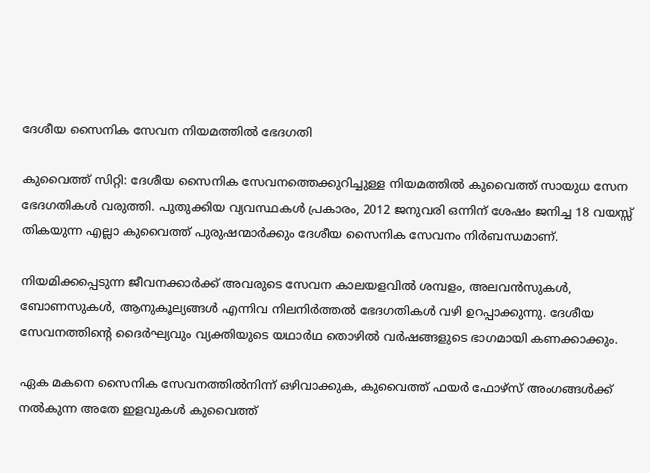ദേശീയ സൈനിക സേവന നിയമത്തിൽ ഭേദഗതി

കുവൈത്ത് സിറ്റി: ദേശീയ സൈനിക സേവനത്തെക്കുറിച്ചുള്ള നിയമത്തിൽ കുവൈത്ത് സായുധ സേന ഭേദഗതികൾ വരുത്തി. പുതുക്കിയ വ്യവസ്ഥകൾ പ്രകാരം, 2012 ജനുവരി ഒന്നിന് ശേഷം ജനിച്ച 18 വയസ്സ് തികയുന്ന എല്ലാ കുവൈത്ത് പുരുഷന്മാർക്കും ദേശീയ സൈനിക സേവനം നിർബന്ധമാണ്.

നിയമിക്കപ്പെടുന്ന ജീവനക്കാർക്ക് അവരുടെ സേവന കാലയളവിൽ ശമ്പളം, അലവൻസുകൾ, ബോണസുകൾ, ആനുകൂല്യങ്ങൾ എന്നിവ നിലനിർത്തൽ ഭേദഗതികൾ വഴി ഉറപ്പാക്കുന്നു. ദേശീയ സേവനത്തിന്റെ ദൈർഘ്യവും വ്യക്തിയുടെ യഥാർഥ തൊഴിൽ വർഷങ്ങളുടെ ഭാഗമായി കണക്കാക്കും.

ഏക മകനെ സൈനിക സേവനത്തിൽനിന്ന് ഒഴിവാക്കുക, കുവൈത്ത് ഫയർ ഫോഴ്‌സ് അംഗങ്ങൾക്ക് നൽകുന്ന അതേ ഇളവുകൾ കുവൈത്ത്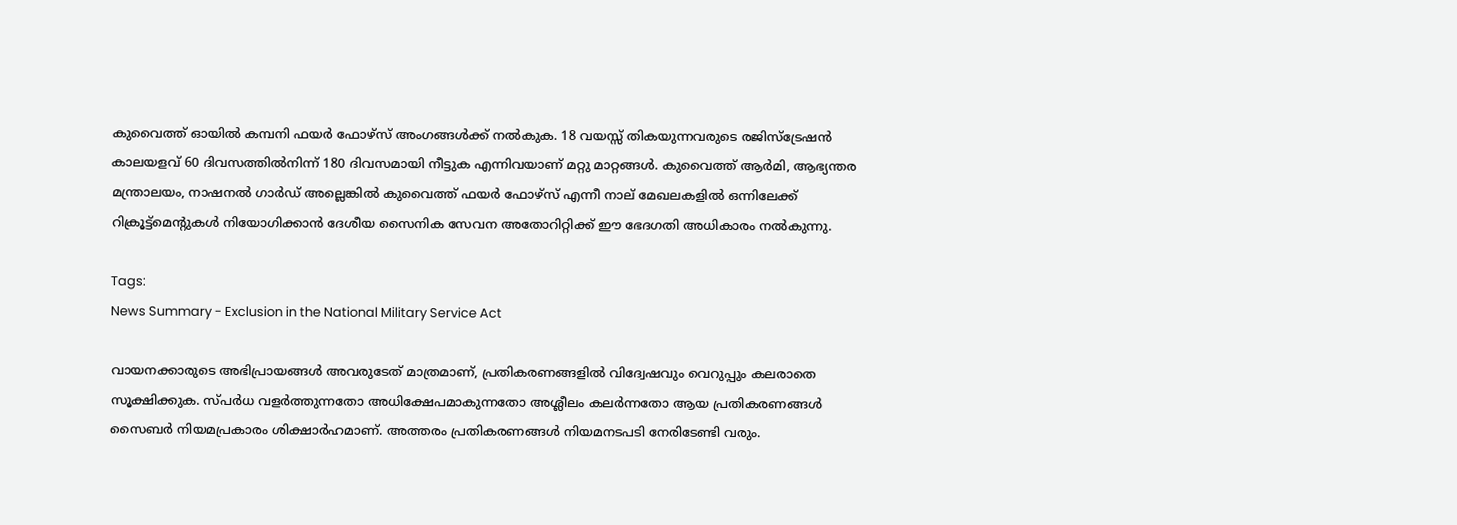കുവൈത്ത് ഓയിൽ കമ്പനി ഫയർ ഫോഴ്‌സ് അംഗങ്ങൾക്ക് നൽകുക. 18 വയസ്സ് തികയുന്നവരുടെ രജിസ്ട്രേഷൻ കാലയളവ് 60 ദിവസത്തിൽനിന്ന് 180 ദിവസമായി നീട്ടുക എന്നിവയാണ് മറ്റു മാറ്റങ്ങൾ. കുവൈത്ത് ആർമി, ആഭ്യന്തര മന്ത്രാലയം, നാഷനൽ ഗാർഡ് അല്ലെങ്കിൽ കുവൈത്ത് ഫയർ ഫോഴ്‌സ് എന്നീ നാല് മേഖലകളിൽ ഒന്നിലേക്ക് റിക്രൂട്ട്മെന്റുകൾ നിയോഗിക്കാൻ ദേശീയ സൈനിക സേവന അതോറിറ്റിക്ക് ഈ ഭേദഗതി അധികാരം നൽകുന്നു.

Tags:
News Summary - Exclusion in the National Military Service Act

വായനക്കാരുടെ അഭിപ്രായങ്ങള്‍ അവരുടേത് മാത്രമാണ്, പ്രതികരണങ്ങളിൽ വിദ്വേഷവും വെറുപ്പും കലരാതെ സൂക്ഷിക്കുക. സ്പർധ വളർത്തുന്നതോ അധിക്ഷേപമാകുന്നതോ അശ്ലീലം കലർന്നതോ ആയ പ്രതികരണങ്ങൾ സൈബർ നിയമപ്രകാരം ശിക്ഷാർഹമാണ്. അത്തരം പ്രതികരണങ്ങൾ നിയമനടപടി നേരിടേണ്ടി വരും.